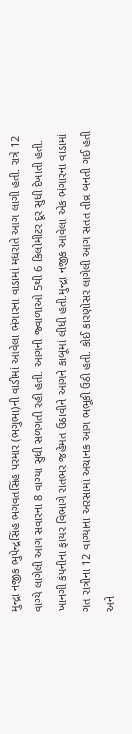મુન્દ્રા નજીક ભુપેન્દ્રસિંહ ભગવતસિંહ પરમાર (ભગુભા)ની વાડીમાં આવેલા ભંગારના વાડામાં મધરાતે આગ લાગી હતી. રાત્રે 12 વાગ્યે લાગેલી આગ સવારના 8 વાગ્યા સુધી સળગતી રહી હતી. આગની જ્વાળાઓ 5થી 6 કિલોમીટર દૂર સુધી દેખાતી હતી. ખાનગી કંપનીના ફાયર વિભાગે રાતભર જહેમત ઉઠાવીને આગને કાબૂમાં લીધી હતી.મુન્દ્રા નજીક આવેલા એક ભંગારના વાડામાં ગત રાત્રીના 12 વાગ્યાના અરસામાં અચાનક આગ ભભૂકી ઉઠી હતી. કોઈ કારણોસર લાગેલી આગ સતત તીવ્ર બનતી ગઈ હતી અને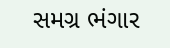સમગ્ર ભંગાર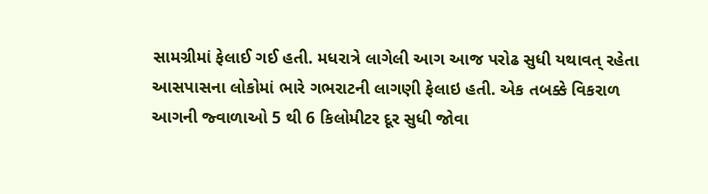સામગ્રીમાં ફેલાઈ ગઈ હતી. મધરાત્રે લાગેલી આગ આજ પરોઢ સુધી યથાવત્ રહેતા આસપાસના લોકોમાં ભારે ગભરાટની લાગણી ફેલાઇ હતી. એક તબક્કે વિકરાળ આગની જ્વાળાઓ 5 થી 6 કિલોમીટર દૂર સુધી જોવા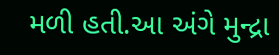મળી હતી.આ અંગે મુન્દ્રા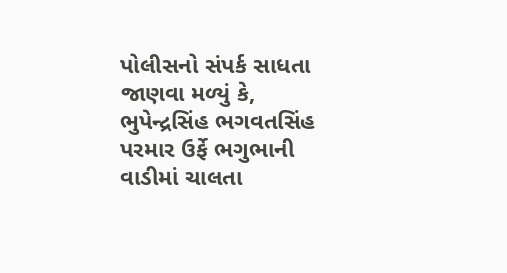પોલીસનો સંપર્ક સાધતા જાણવા મળ્યું કે, ભુપેન્દ્રસિંહ ભગવતસિંહ પરમાર ઉર્ફે ભગુભાની વાડીમાં ચાલતા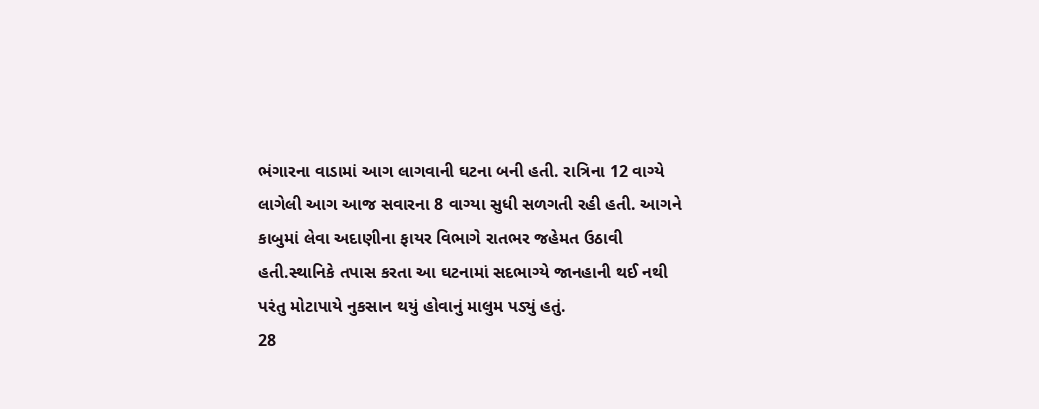ભંગારના વાડામાં આગ લાગવાની ઘટના બની હતી. રાત્રિના 12 વાગ્યે લાગેલી આગ આજ સવારના 8 વાગ્યા સુધી સળગતી રહી હતી. આગને કાબુમાં લેવા અદાણીના ફાયર વિભાગે રાતભર જહેમત ઉઠાવી હતી.સ્થાનિકે તપાસ કરતા આ ઘટનામાં સદભાગ્યે જાનહાની થઈ નથી પરંતુ મોટાપાયે નુકસાન થયું હોવાનું માલુમ પડ્યું હતું.
28